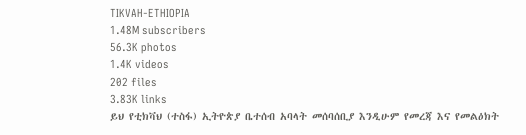TIKVAH-ETHIOPIA
1.48M subscribers
56.3K photos
1.4K videos
202 files
3.83K links
ይህ የቲክቫህ (ተስፋ) ኢትዮጵያ ቤተሰብ አባላት መሰባሰቢያ እንዲሁም የመረጃ እና የመልዕክት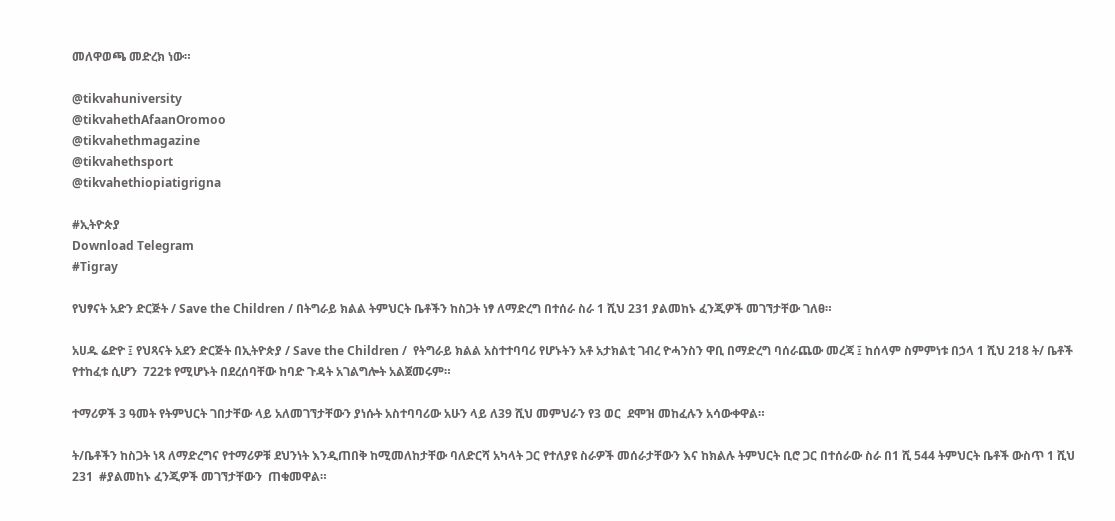መለዋወጫ መድረክ ነው።

@tikvahuniversity
@tikvahethAfaanOromoo
@tikvahethmagazine
@tikvahethsport
@tikvahethiopiatigrigna

#ኢትዮጵያ
Download Telegram
#Tigray

የህፃናት አድን ድርጅት / Save the Children / በትግራይ ክልል ትምህርት ቤቶችን ከስጋት ነፃ ለማድረግ በተሰራ ስራ 1 ሺህ 231 ያልመከኑ ፈንጂዎች መገኘታቸው ገለፀ።

አሀዱ ሬድዮ ፤ የህጻናት አደን ድርጅት በኢትዮጵያ / Save the Children /  የትግራይ ክልል አስተተባባሪ የሆኑትን አቶ አታክልቲ ገብረ ዮሓንስን ዋቢ በማድረግ ባሰራጨው መረጃ ፤ ከሰላም ስምምነቱ በኃላ 1 ሺህ 218 ት/ ቤቶች የተከፈቱ ሲሆን  722ቱ የሚሆኑት በደረሰባቸው ከባድ ጉዳት አገልግሎት አልጀመሩም።

ተማሪዎች 3 ዓመት የትምህርት ገበታቸው ላይ አለመገኘታቸውን ያነሱት አስተባባሪው አሁን ላይ ለ39 ሺህ መምህራን የ3 ወር  ደሞዝ መከፈሉን አሳውቀዋል።

ት/ቤቶችን ከስጋት ነጻ ለማድረግና የተማሪዎቹ ደህንነት እንዲጠበቅ ከሚመለከታቸው ባለድርሻ አካላት ጋር የተለያዩ ስራዎች መሰራታቸውን እና ከክልሉ ትምህርት ቢሮ ጋር በተሰራው ስራ በ1 ሺ 544 ትምህርት ቤቶች ውስጥ 1 ሺህ 231  #ያልመከኑ ፈንጂዎች መገኘታቸውን  ጠቁመዋል።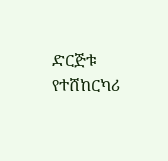ድርጅቱ የተሸከርካሪ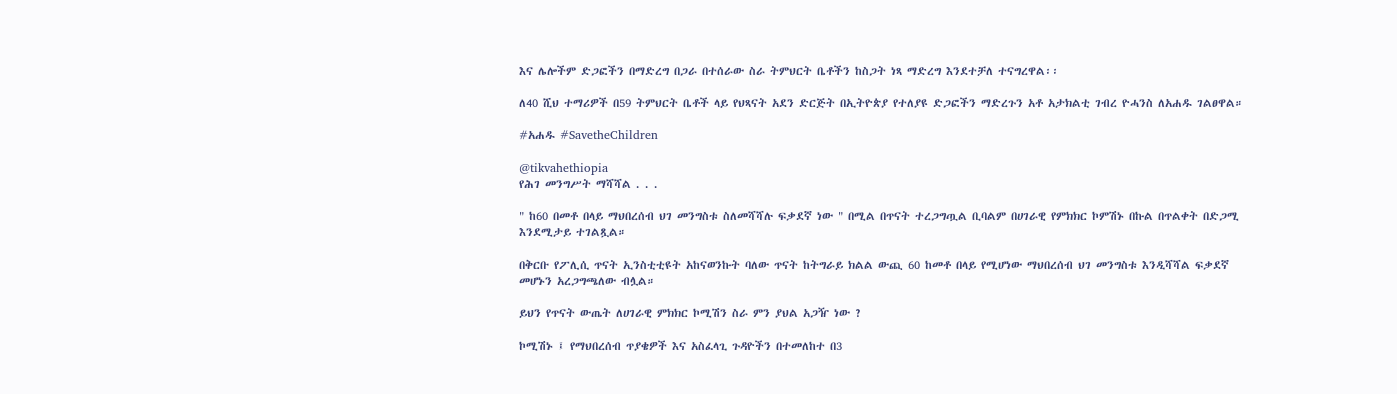እና ሌሎችም ድጋፎችን በማድረግ በጋራ በተሰራው ስራ ትምህርት ቤቶችን ከስጋት ነጻ ማድረግ እንደተቻለ ተናግረዋል፡፡

ለ40 ሺህ ተማሪዎች በ59 ትምህርት ቤቶች ላይ የህጻናት አደን ድርጅት በኢትዮጵያ የተለያዩ ድጋፎችን ማድረጉን አቶ አታክልቲ ገብረ ዮሓንስ ለአሐዱ ገልፀዋል።

#አሐዱ #SavetheChildren

@tikvahethiopia
የሕገ መንግሥት ማሻሻል . . .

" ከ60 በመቶ በላይ ማህበረሰብ ህገ መንግስቱ ስለመሻሻሉ ፍቃደኛ ነው " በሚል በጥናት ተረጋግጧል ቢባልም በሀገራዊ የምክክር ኮምሽኑ በኩል በጥልቀት በድጋሚ እንደሚታይ ተገልጿል።

በቅርቡ የፖሊሲ ጥናት ኢንስቲቲዩት አከናወንኩት ባለው ጥናት ከትግራይ ክልል ውጪ 60 ከመቶ በላይ የሚሆነው ማህበረሰብ ህገ መንግስቱ እንዲሻሻል ፍቃደኛ መሆኑን አረጋግጫለው ብሏል።

ይህን የጥናት ውጤት ለሀገራዊ ምክክር ኮሚሽን ስራ ምን ያህል አጋዥ ነው ?

ኮሚሽኑ ፤ የማህበረሰብ ጥያቄዎች እና አስፈላጊ ጉዳዮችን በተመለከተ በ3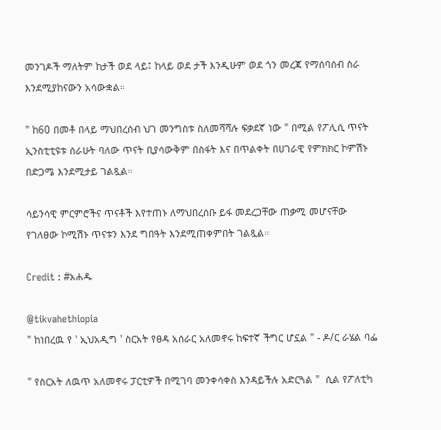መንገዶች ማለትም ከታች ወደ ላይ፤ ከላይ ወደ ታች እንዲሁም ወደ ጎን መረጃ የማሰባሰብ ስራ እንደሚያከናውን አሳውቋል።

" ከ60 በመቶ በላይ ማህበረሰብ ህገ መንግስቱ ስለመሻሻሉ ፍቃደኛ ነው " በሚል የፖሊሲ ጥናት ኢንስቲቲዩቱ ሰራሁት ባለው ጥናት ቢያሳውቅም በስፋት እና በጥልቀት በሀገራዊ የምክክር ኮምሽኑ በድጋሜ እንደሚታይ ገልጿል።

ሳይንሳዊ ምርምሮችና ጥናቶች እየተጠኑ ለማህበረሰቡ ይፋ መደረጋቸው ጠቃሚ መሆናቸው የገለፀው ኮሚሽኑ ጥናቱን እንደ ግበዓት እንደሚጠቀምበት ገልጿል።

Credit : #አሐዱ

@tikvahethiopia
" ከነበረዉ የ ' ኢህአዲግ ' ስርአት የፀዳ አሰራር አለመኖሩ ከፍተኛ ችግር ሆኗል " - ዶ/ር ራሄል ባፌ

" የስርአት ለዉጥ አለመኖሩ ፓርቲዎች በሚገባ መንቀሳቀስ እንዳይችሉ አድርጓል "  ሲል የፖለቲካ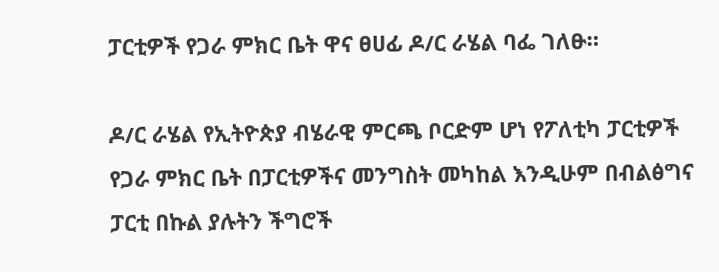ፓርቲዎች የጋራ ምክር ቤት ዋና ፀሀፊ ዶ/ር ራሄል ባፌ ገለፁ።

ዶ/ር ራሄል የኢትዮጵያ ብሄራዊ ምርጫ ቦርድም ሆነ የፖለቲካ ፓርቲዎች የጋራ ምክር ቤት በፓርቲዎችና መንግስት መካከል እንዲሁም በብልፅግና ፓርቲ በኩል ያሉትን ችግሮች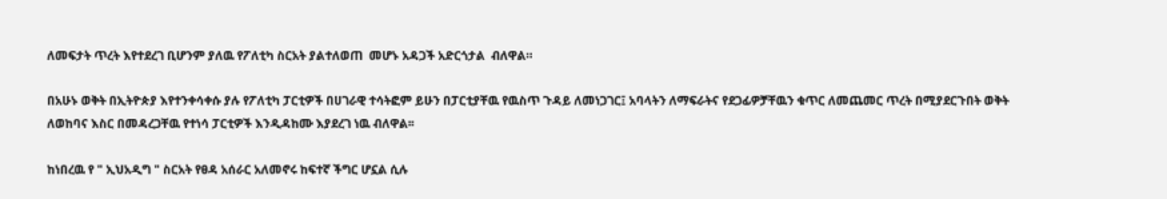ለመፍታት ጥረት እየተደረገ ቢሆንም ያለዉ የፖለቲካ ስርአት ያልተለወጠ  መሆኑ አዳጋች አድርጎታል  ብለዋል።

በአሁኑ ወቅት በኢትዮጵያ እየተንቀሳቀሱ ያሉ የፖለቲካ ፓርቲዎች በሀገራዊ ተሳትፎም ይሁን በፓርቲያቸዉ የዉስጥ ጉዳይ ለመነጋገር፤ አባላትን ለማፍራትና የደጋፊዎቻቸዉን ቁጥር ለመጨመር ጥረት በሚያደርጉበት ወቅት ለወከባና እስር በመዳረጋቸዉ የተነሳ ፓርቲዎች እንዲዳከሙ እያደረገ ነዉ ብለዋል፡፡

ከነበረዉ የ " ኢህአዲግ " ስርአት የፀዳ አሰራር አለመኖሩ ከፍተኛ ችግር ሆኗል ሲሉ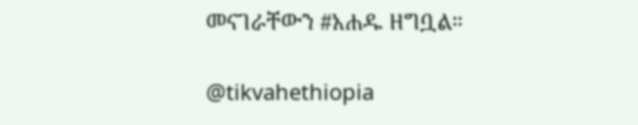መናገራቸውን #አሐዱ ዘግቧል።

@tikvahethiopia